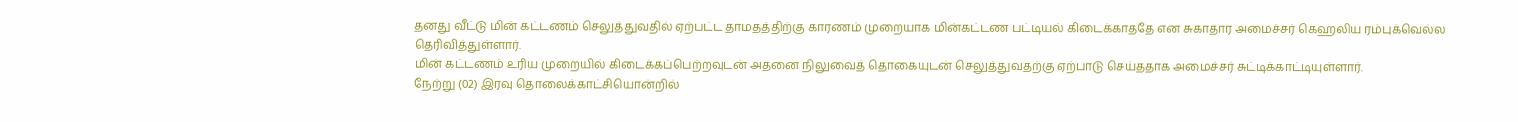தனது வீட்டு மின் கட்டணம் செலுத்துவதில் ஏற்பட்ட தாமதத்திற்கு காரணம் முறையாக மின்கட்டண பட்டியல் கிடைக்காததே என சுகாதார அமைச்சர் கெஹலிய ரம்புக்வெல்ல தெரிவித்துள்ளார்.
மின் கட்டணம் உரிய முறையில் கிடைக்கப்பெற்றவுடன் அதனை நிலுவைத் தொகையுடன் செலுத்துவதற்கு ஏற்பாடு செய்ததாக அமைச்சர் சுட்டிக்காட்டியுள்ளார்.
நேற்று (02) இரவு தொலைக்காட்சியொன்றில்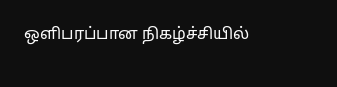ஒளிபரப்பான நிகழ்ச்சியில்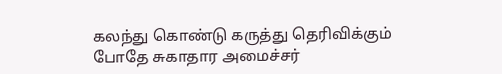கலந்து கொண்டு கருத்து தெரிவிக்கும் போதே சுகாதார அமைச்சர்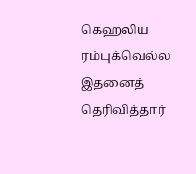கெஹலிய ரம்புக்வெல்ல இதனைத் தெரிவித்தார்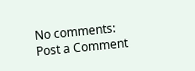No comments:
Post a Comment